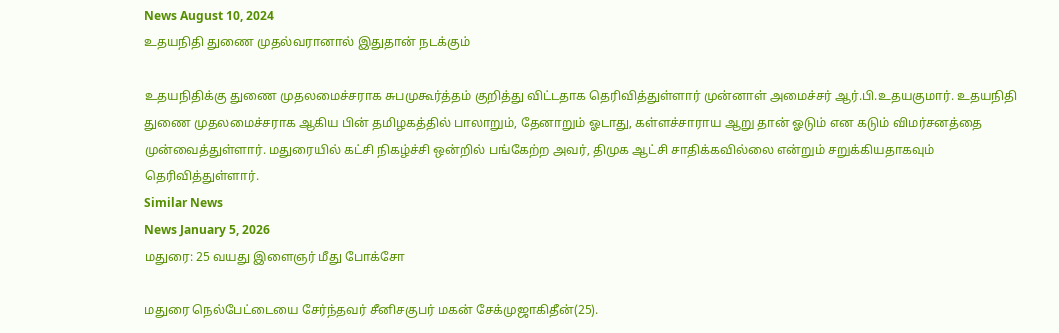News August 10, 2024
உதயநிதி துணை முதல்வரானால் இதுதான் நடக்கும்

உதயநிதிக்கு துணை முதலமைச்சராக சுபமுகூர்த்தம் குறித்து விட்டதாக தெரிவித்துள்ளார் முன்னாள் அமைச்சர் ஆர்.பி.உதயகுமார். உதயநிதி துணை முதலமைச்சராக ஆகிய பின் தமிழகத்தில் பாலாறும், தேனாறும் ஓடாது, கள்ளச்சாராய ஆறு தான் ஓடும் என கடும் விமர்சனத்தை முன்வைத்துள்ளார். மதுரையில் கட்சி நிகழ்ச்சி ஒன்றில் பங்கேற்ற அவர், திமுக ஆட்சி சாதிக்கவில்லை என்றும் சறுக்கியதாகவும் தெரிவித்துள்ளார்.
Similar News
News January 5, 2026
மதுரை: 25 வயது இளைஞர் மீது போக்சோ

மதுரை நெல்பேட்டையை சேர்ந்தவர் சீனிசகுபர் மகன் சேக்முஜாகிதீன்(25).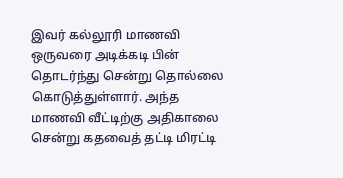இவர் கல்லூரி மாணவி ஒருவரை அடிக்கடி பின் தொடர்ந்து சென்று தொல்லை கொடுத்துள்ளார். அந்த மாணவி வீட்டிற்கு அதிகாலை சென்று கதவைத் தட்டி மிரட்டி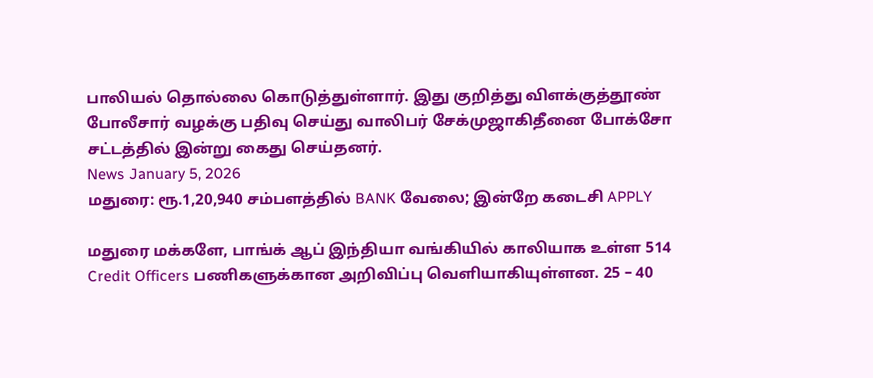பாலியல் தொல்லை கொடுத்துள்ளார். இது குறித்து விளக்குத்தூண் போலீசார் வழக்கு பதிவு செய்து வாலிபர் சேக்முஜாகிதீனை போக்சோ சட்டத்தில் இன்று கைது செய்தனர்.
News January 5, 2026
மதுரை: ரூ.1,20,940 சம்பளத்தில் BANK வேலை; இன்றே கடைசி APPLY

மதுரை மக்களே, பாங்க் ஆப் இந்தியா வங்கியில் காலியாக உள்ள 514 Credit Officers பணிகளுக்கான அறிவிப்பு வெளியாகியுள்ளன. 25 – 40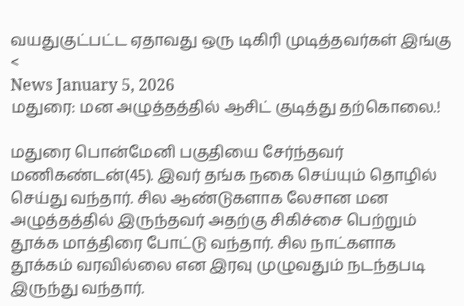வயதுகுட்பட்ட ஏதாவது ஒரு டிகிரி முடித்தவர்கள் இங்கு <
News January 5, 2026
மதுரை: மன அழுத்தத்தில் ஆசிட் குடித்து தற்கொலை.!

மதுரை பொன்மேனி பகுதியை சேர்ந்தவர் மணிகண்டன்(45). இவர் தங்க நகை செய்யும் தொழில் செய்து வந்தார். சில ஆண்டுகளாக லேசான மன அழுத்தத்தில் இருந்தவர் அதற்கு சிகிச்சை பெற்றும் தூக்க மாத்திரை போட்டு வந்தார். சில நாட்களாக தூக்கம் வரவில்லை என இரவு முழுவதும் நடந்தபடி இருந்து வந்தார்.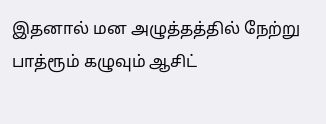இதனால் மன அழுத்தத்தில் நேற்று பாத்ரூம் கழுவும் ஆசிட்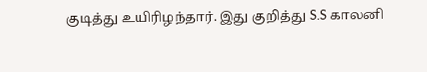குடித்து உயிரிழந்தார். இது குறித்து S.S காலனி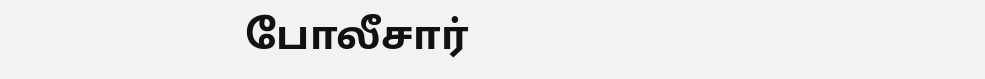போலீசார்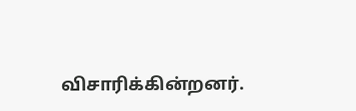விசாரிக்கின்றனர்.